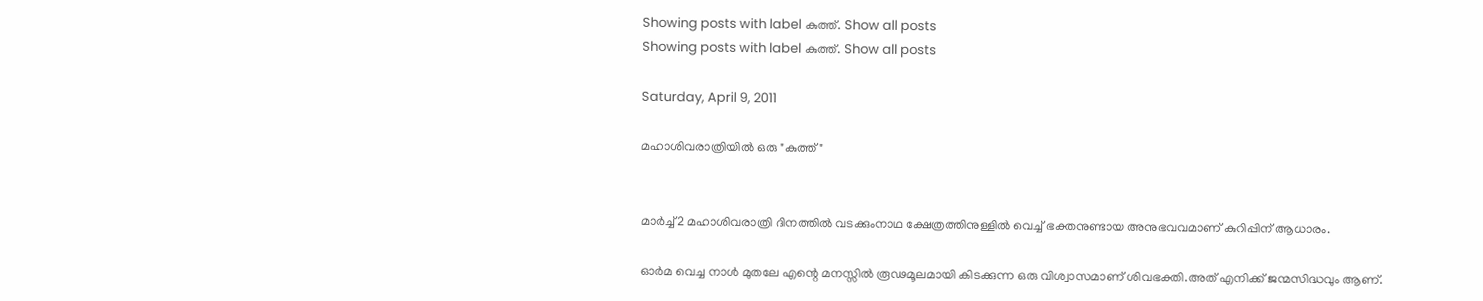Showing posts with label കുത്ത്. Show all posts
Showing posts with label കുത്ത്. Show all posts

Saturday, April 9, 2011

മഹാശിവരാത്രിയില്‍ ഒരു "കുത്ത്"


മാര്‍ച്ച്2 മഹാശിവരാത്രി ദിനത്തില്‍ വടക്കുംനാഥ ക്ഷേത്രത്തിനുള്ളില്‍ വെച്ച് ഭക്തനുണ്ടായ അനുഭവവമാണ് കുറിപ്പിന് ആധാരം.

ഓര്‍മ വെച്ച നാള്‍ മുതലേ എന്റെ മനസ്സില്‍ രൂഢമൂലമായി കിടക്കുന്ന ഒരു വിശ്വാസമാണ് ശിവഭക്തി.അത് എനിക്ക് ജന്മസിദ്ധവും ആണ്.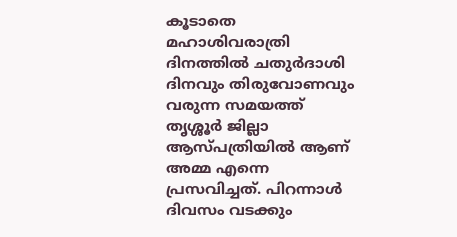കൂടാതെ മഹാശിവരാത്രി ദിനത്തില്‍ ചതുര്‍ദാശി ദിനവും തിരുവോണവും വരുന്ന സമയത്ത് തൃശ്ശൂര്‍ ജില്ലാ ആസ്പത്രിയില്‍ ആണ് അമ്മ എന്നെ പ്രസവിച്ചത്. പിറന്നാള്‍ ദിവസം വടക്കും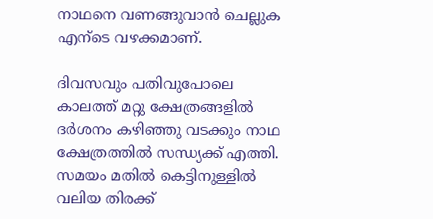നാഥനെ വണങ്ങുവാന്‍ ചെല്ലുക എന്ടെ വഴക്കമാണ്.

ദിവസവും പതിവുപോലെ കാലത്ത് മറ്റു ക്ഷേത്രങ്ങളില്‍ ദര്‍ശനം കഴിഞ്ഞു വടക്കും നാഥ ക്ഷേത്രത്തില്‍ സന്ധ്യക്ക്‌ എത്തി. സമയം മതില്‍ കെട്ടിനുള്ളില്‍ വലിയ തിരക്ക്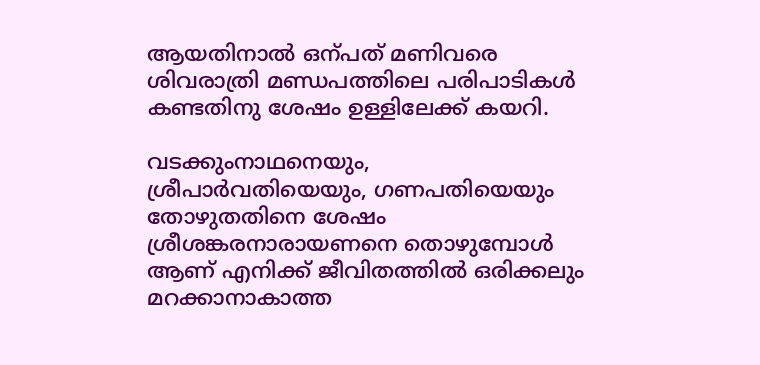ആയതിനാല്‍ ഒന്പത് മണിവരെ ശിവരാത്രി മണ്ഡപത്തിലെ പരിപാടികള്‍ കണ്ടതിനു ശേഷം ഉള്ളിലേക്ക് കയറി.

വടക്കുംനാഥനെയും, ശ്രീപാര്‍വതിയെയും, ഗണപതിയെയും തോഴുതതിനെ ശേഷം ശ്രീശങ്കരനാരായണനെ തൊഴുമ്പോള്‍ ആണ് എനിക്ക് ജീവിതത്തില്‍ ഒരിക്കലും മറക്കാനാകാത്ത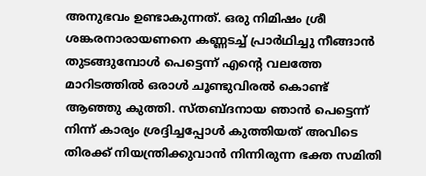അനുഭവം ഉണ്ടാകുന്നത്. ഒരു നിമിഷം ശ്രീ ശങ്കരനാരായണനെ കണ്ണടച്ച് പ്രാര്‍ഥിച്ചു നീങ്ങാന്‍ തുടങ്ങുമ്പോള്‍ പെട്ടെന്ന് എന്‍റെ വലത്തേ മാറിടത്തില്‍ ഒരാള്‍ ചൂണ്ടുവിരല്‍ കൊണ്ട് ആഞ്ഞു കുത്തി. സ്തബ്ദനായ ഞാന്‍ പെട്ടെന്ന് നിന്ന് കാര്യം ശ്രദ്ദിച്ചപ്പോള്‍ കുത്തിയത് അവിടെ തിരക്ക് നിയന്ത്രിക്കുവാന്‍ നിന്നിരുന്ന ഭക്ത സമിതി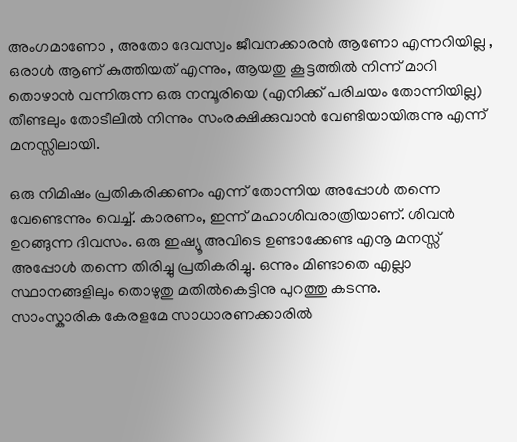അംഗമാണോ , അതോ ദേവസ്വം ജീവനക്കാരന്‍ ആണോ എന്നറിയില്ല , ഒരാള്‍ ആണ് കുത്തിയത് എന്നും, ആയതു കൂട്ടത്തില്‍ നിന്ന് മാറി തൊഴാന്‍ വന്നിരുന്ന ഒരു നമ്പൂരിയെ (എനിക്ക് പരിചയം തോന്നിയില്ല) തീണ്ടലും തോടീലില്‍ നിന്നും സംരക്ഷിക്കുവാന്‍ വേണ്ടിയായിരുന്നു എന്ന് മനസ്സിലായി.

ഒരു നിമിഷം പ്രതികരിക്കണം എന്ന് തോന്നിയ അപ്പോള്‍ തന്നെ വേണ്ടെന്നും വെച്ച്. കാരണം, ഇന്ന് മഹാശിവരാത്രിയാണ്. ശിവന്‍ ഉറങ്ങുന്ന ദിവസം. ഒരു ഇഷ്യൂ അവിടെ ഉണ്ടാക്കേണ്ട എനൂ മനസ്സ് അപ്പോള്‍ തന്നെ തിരിച്ചു പ്രതികരിച്ചു. ഒന്നും മിണ്ടാതെ എല്ലാ സ്ഥാനങ്ങളിലും തൊഴുതു മതില്‍കെട്ടിനു പുറത്തു കടന്നു.
സാംസ്കാരിക കേരളമേ സാധാരണക്കാരില്‍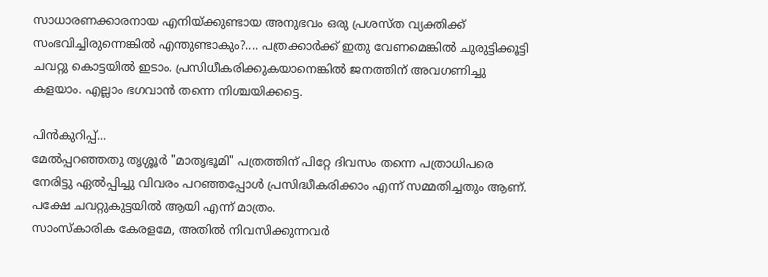സാധാരണക്കാരനായ എനിയ്ക്കുണ്ടായ അനുഭവം ഒരു പ്രശസ്ത വ്യക്തിക്ക് സംഭവിച്ചിരുന്നെങ്കില്‍ എന്തുണ്ടാകും?.... പത്രക്കാര്‍ക്ക് ഇതു വേണമെങ്കില്‍ ചുരുട്ടിക്കൂട്ടി ചവറ്റു കൊട്ടയില്‍ ഇടാം. പ്രസിധീകരിക്കുകയാനെങ്കില്‍ ജനത്തിന് അവഗണിച്ചു കളയാം. എല്ലാം ഭഗവാന്‍ തന്നെ നിശ്ചയിക്കട്ടെ.

പിന്‍കുറിപ്പ്...
മേല്‍പ്പറഞ്ഞതു തൃശ്ശൂര്‍ "മാതൃഭൂമി" പത്രത്തിന് പിറ്റേ ദിവസം തന്നെ പത്രാധിപരെ നേരിട്ടു ഏല്‍പ്പിച്ചു വിവരം പറഞ്ഞപ്പോള്‍ പ്രസിദ്ധീകരിക്കാം എന്ന് സമ്മതിച്ചതും ആണ്. പക്ഷേ ചവറ്റുകുട്ടയില്‍ ആയി എന്ന് മാത്രം.
സാംസ്കാരിക കേരളമേ, അതില്‍ നിവസിക്കുന്നവര്‍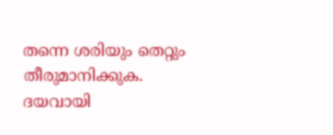തന്നെ ശരിയും തെറ്റും തീരുമാനിക്കുക.
ദയവായി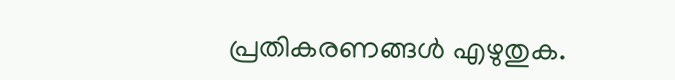പ്രതികരണങ്ങള്‍ എഴുതുക.